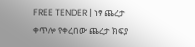FREE TENDER | ነፃ ጨረታ
ቀጥሎ የቀረበው ጨረታ ክፍያ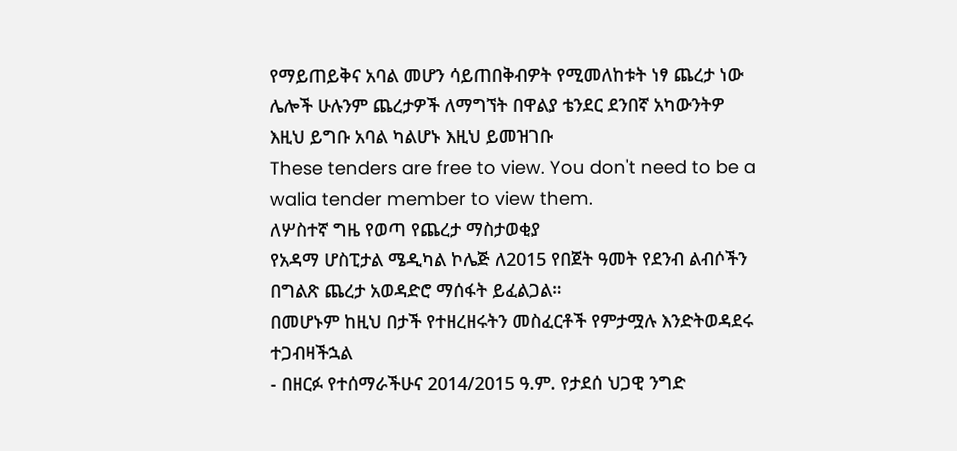የማይጠይቅና አባል መሆን ሳይጠበቅብዎት የሚመለከቱት ነፃ ጨረታ ነው ሌሎች ሁሉንም ጨረታዎች ለማግኘት በዋልያ ቴንደር ደንበኛ አካውንትዎ እዚህ ይግቡ አባል ካልሆኑ እዚህ ይመዝገቡ
These tenders are free to view. You don't need to be a walia tender member to view them.
ለሦስተኛ ግዜ የወጣ የጨረታ ማስታወቂያ
የአዳማ ሆስፒታል ሜዲካል ኮሌጅ ለ2015 የበጀት ዓመት የደንብ ልብሶችን በግልጽ ጨረታ አወዳድሮ ማሰፋት ይፈልጋል።
በመሆኑም ከዚህ በታች የተዘረዘሩትን መስፈርቶች የምታሟሉ እንድትወዳደሩ ተጋብዛችኋል
- በዘርፉ የተሰማራችሁና 2014/2015 ዓ.ም. የታደሰ ህጋዊ ንግድ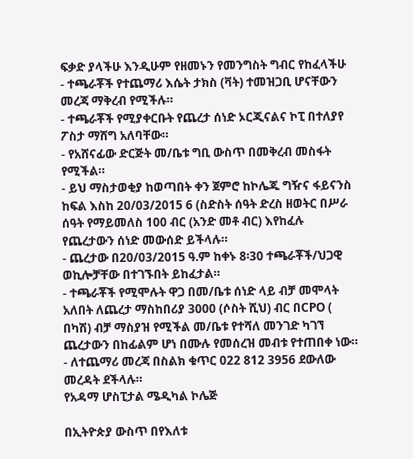ፍቃድ ያላችሁ እንዲሁም የዘመኑን የመንግስት ግብር የከፈላችሁ
- ተጫራቾች የተጨማሪ እሴት ታክስ (ቫት) ተመዝጋቢ ሆናቸውን መረጃ ማቅረብ የሚችሉ።
- ተጫራቾች የሚያቀርቡት የጨረታ ሰነድ ኦርጂናልና ኮፒ በተለያየ ፖስታ ማሸግ አለባቸው።
- የአሸናፊው ድርጅት መ/ቤቱ ግቢ ውስጥ በመቅረብ መስፋት የሚችል።
- ይህ ማስታወቂያ ከወጣበት ቀን ጀምሮ ከኮሌጁ ግዥና ፋይናንስ ከፍል እስከ 20/03/2015 6 (ስድስት ሰዓት ድረስ ዘወትር በሥራ ሰዓት የማይመለስ 100 ብር (አንድ መቶ ብር) እየከፈሉ የጨረታውን ሰነድ መውሰድ ይችላሉ።
- ጨረታው በ20/03/2015 ዓ.ም ከቀኑ 8፡30 ተጫራቾች/ህጋዊ ወኪሎቻቸው በተገኙበት ይከፈታል።
- ተጫራቾች የሚሞሉት ዋጋ በመ/ቤቱ ሰነድ ላይ ብቻ መሞላት አለበት ለጨረታ ማስከበሪያ 3000 (ሶስት ሺህ) ብር በCPO ( በካሽ) ብቻ ማስያዝ የሚችል መ/ቤቱ የተሻለ መንገድ ካገኘ ጨረታውን በከፊልም ሆነ በሙሉ የመሰረዝ መብቱ የተጠበቀ ነው።
- ለተጨማሪ መረጃ በስልክ ቁጥር 022 812 3956 ደውለው መረዳት ደችላሉ።
የአዳማ ሆስፒታል ሜዲካል ኮሌጅ

በኢትዮጵያ ውስጥ በየእለቱ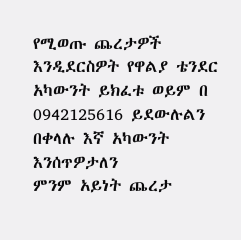የሚወጡ ጨረታዎች እንዲደርስዎት የዋልያ ቴንደር አካውንት ይክፈቱ ወይም በ 0942125616 ይደውሉልን በቀላሉ እኛ አካውንት እንሰጥዎታለን
ምንም አይነት ጨረታ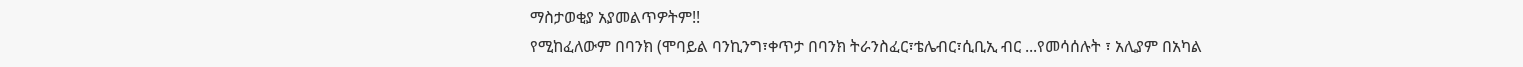ማስታወቂያ አያመልጥዎትም!!
የሚከፈለውም በባንክ (ሞባይል ባንኪንግ፣ቀጥታ በባንክ ትራንስፈር፣ቴሌብር፣ሲቢኢ ብር ...የመሳሰሉት ፣ አሊያም በአካል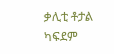ቃሊቲ ቶታል ካፍደም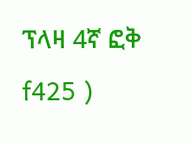ፕላዛ 4ኛ ፎቅ f425 )